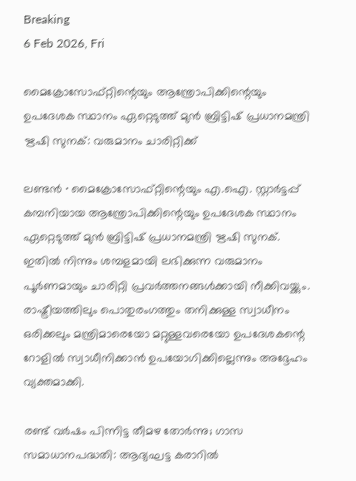Breaking
6 Feb 2026, Fri

മൈക്രോസോഫ്റ്റിന്റെയും ആന്ത്രോപിക്കിന്റെയും ഉപദേശക സ്ഥാനം ഏറ്റെടുത്ത് മുൻ ബ്രിട്ടിഷ് പ്രധാനമന്ത്രി ഋഷി സുനക്: വരുമാനം ചാരിറ്റിക്ക്

ലണ്ടൻ ∙ മൈക്രോസോഫ്റ്റിന്റെയും എ.ഐ. സ്റ്റാർട്ടപ്പ് കമ്പനിയായ ആന്ത്രോപിക്കിന്റെയും ഉപദേശക സ്ഥാനം ഏറ്റെടുത്ത് മുൻ ബ്രിട്ടിഷ് പ്രധാനമന്ത്രി ഋഷി സുനക്. ഇതിൽ നിന്നും ശമ്പളമായി ലഭിക്കുന്ന വരുമാനം പൂർണമായും ചാരിറ്റി പ്രവർത്തനങ്ങൾക്കായി നീക്കിവയ്ക്കും. രാഷ്ട്രീയത്തിലും പൊതുരംഗത്തും തനിക്കുള്ള സ്വാധീനം ഒരിക്കലും മന്ത്രിമാരെയോ മറ്റുള്ളവരെയോ ഉപദേശകന്റെ റോളിൽ സ്വാധീനിക്കാൻ ഉപയോഗിക്കില്ലെന്നും അദ്ദേഹം വ്യക്തമാക്കി.

രണ്ട് വർഷം പിന്നിട്ട തീമഴ തോർന്നു; ഗാസ സമാധാനപദ്ധതി: ആദ്യഘട്ട കരാറിൽ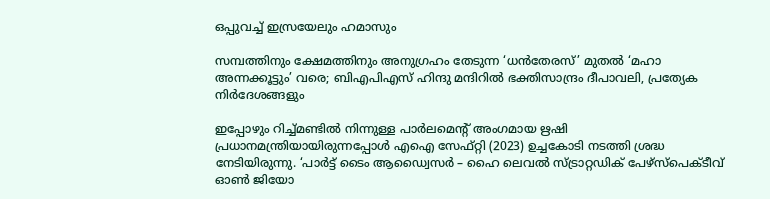ഒപ്പുവച്ച് ഇസ്രയേലും ഹമാസും

സമ്പത്തിനും ക്ഷേമത്തിനും അനുഗ്രഹം തേടുന്ന ‘ധൻതേരസ്’ മുതൽ ‘മഹാ അന്നക്കൂട്ടും’ വരെ; ബിഎപിഎസ് ഹിന്ദു മന്ദിറിൽ ഭക്തിസാന്ദ്രം ദീപാവലി, പ്രത്യേക നിർദേശങ്ങളും

ഇപ്പോഴും റിച്ച്മണ്ടിൽ നിന്നുള്ള പാർലമെന്റ് അംഗമായ ഋഷി പ്രധാനമന്ത്രിയായിരുന്നപ്പോൾ എഐ സേഫ്റ്റി (2023) ഉച്ചകോടി നടത്തി ശ്രദ്ധ നേടിയിരുന്നു. ‘പാർട്ട് ടൈം ആഡ്വൈസർ – ഹൈ ലെവൽ സ്ട്രാറ്റഡിക് പേഴ്സ്പെക്ടീവ് ഓൺ ജിയോ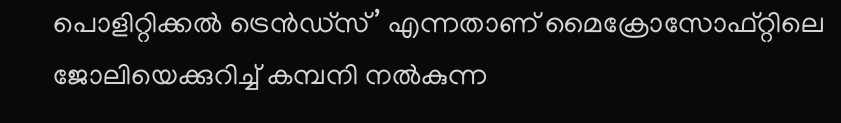പൊളിറ്റിക്കൽ ട്രെൻഡ്സ്’ എന്നതാണ് മൈക്രോസോഫ്റ്റിലെ ജോലിയെക്കുറിച്ച് കമ്പനി നൽകുന്ന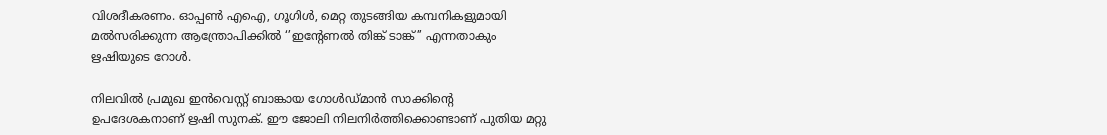വിശദീകരണം. ഓപ്പൺ എഐ, ഗൂഗിൾ, മെറ്റ തുടങ്ങിയ കമ്പനികളുമായി മൽസരിക്കുന്ന ആന്ത്രോപിക്കിൽ ‘’ഇന്റേണൽ തിങ്ക് ടാങ്ക്’’ എന്നതാകും ഋഷിയുടെ റോൾ.

നിലവിൽ പ്രമുഖ ഇൻവെസ്റ്റ് ബാങ്കായ ഗോൾഡ്മാൻ സാക്കിന്റെ ഉപദേശകനാണ് ഋഷി സുനക്. ഈ ജോലി നിലനിർത്തിക്കൊണ്ടാണ് പുതിയ മറ്റു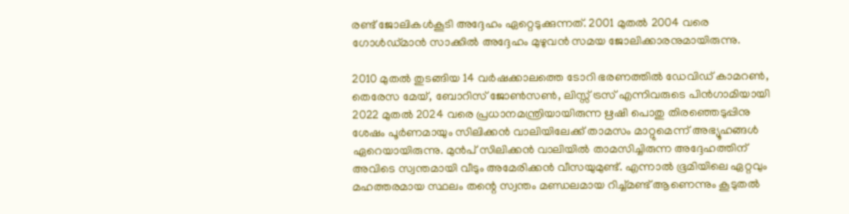രണ്ട് ജോലികൾകൂടി അദ്ദേഹം ഏറ്റെടുക്കുന്നത്. 2001 മുതൽ 2004 വരെ ഗോൾഡ്മാൻ സാക്കിൽ അദ്ദേഹം മുഴുവൻ സമയ ജോലിക്കാരനുമായിരുന്നു.

2010 മുതൽ തുടങ്ങിയ 14 വർഷക്കാലത്തെ ടോറി ഭരണത്തിൽ ഡേവിഡ് കാമറൺ, തെരേസ മേയ്, ബോറിസ് ജോൺസൺ, ലിസ്സ് ട്രസ് എന്നിവരുടെ പിൻഗാമിയായി 2022 മുതൽ 2024 വരെ പ്രധാനമന്ത്രിയായിരുന്ന ഋഷി പൊതു തിരഞ്ഞെടുപ്പിനു ശേഷം പൂർണമായും സിലിക്കൻ വാലിയിലേക്ക് താമസം മാറ്റുമെന്ന് അഭ്യൂഹങ്ങൾ ഏറെയായിരുന്നു. മുൻപ് സിലിക്കൻ വാലിയിൽ താമസിച്ചിരുന്ന അദ്ദേഹത്തിന് അവിടെ സ്വന്തമായി വീടും അമേരിക്കൻ വീസയുമുണ്ട്. എന്നാൽ ഭൂമിയിലെ ഏറ്റവും മഹത്തരമായ സ്ഥലം തന്റെ സ്വന്തം മണ്ഡലമായ റിച്ച്മണ്ട് ആണെന്നും കൂടുതൽ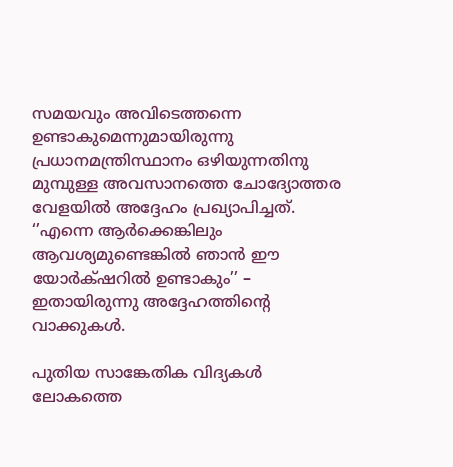സമയവും അവിടെത്തന്നെ ഉണ്ടാകുമെന്നുമായിരുന്നു പ്രധാനമന്ത്രിസ്ഥാനം ഒഴിയുന്നതിനു മുമ്പുള്ള അവസാനത്തെ ചോദ്യോത്തര വേളയിൽ അദ്ദേഹം പ്രഖ്യാപിച്ചത്. ‘’എന്നെ ആർക്കെങ്കിലും ആവശ്യമുണ്ടെങ്കിൽ ഞാൻ ഈ യോർക്‌ഷറിൽ ഉണ്ടാകും’’ – ഇതായിരുന്നു അദ്ദേഹത്തിന്റെ വാക്കുകൾ.

പുതിയ സാങ്കേതിക വിദ്യകൾ ലോകത്തെ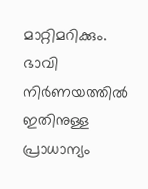മാറ്റിമറിക്കും. ഭാവി നിർണയത്തിൽ ഇതിനുള്ള പ്രാധാന്യം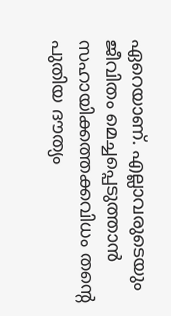ഏറെയാണ്. എല്ലാവരുടെയും ജീവിതം മെച്ചപ്പെടുത്താൻ സഹായിക്കത്തക്കവിധം തന്റെ പുതിയ ദൗത്യം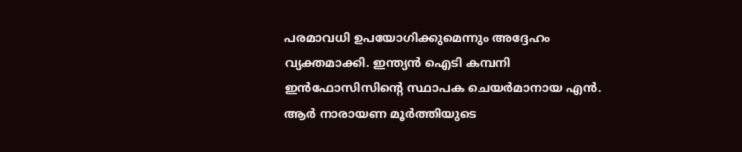പരമാവധി ഉപയോഗിക്കുമെന്നും അദ്ദേഹം വ്യക്തമാക്കി. ഇന്ത്യൻ ഐടി കമ്പനി ഇൻഫോസിസിന്റെ സ്ഥാപക ചെയർമാനായ എൻ. ആർ നാരായണ മൂർത്തിയുടെ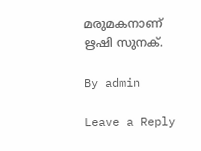മരുമകനാണ് ഋഷി സുനക്.

By admin

Leave a Reply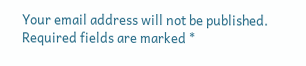Your email address will not be published. Required fields are marked *